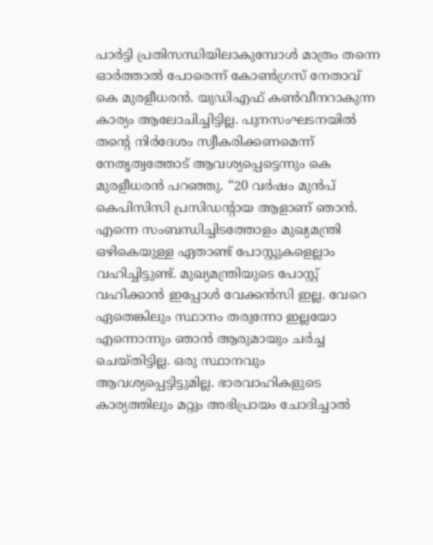പാർട്ടി പ്രതിസന്ധിയിലാകുമ്പോൾ മാത്രം തന്നെ ഓർത്താൽ പോരെന്ന് കോൺഗ്രസ് നേതാവ് കെ മുരളീധരന്‍. യുഡിഎഫ് കൺവീനറാകുന്ന കാര്യം ആലോചിച്ചിട്ടില്ല. പുനസംഘടനയിൽ തന്‍റെ നിർദേശം സ്വീകരിക്കണമെന്ന് നേതൃത്വത്തോട് ആവശ്യപ്പെട്ടെന്നും കെ മുരളീധരന്‍ പറഞ്ഞു. “20 വര്‍ഷം മുന്‍പ് കെപിസിസി പ്രസിഡന്‍റായ ആളാണ് ഞാന്‍. എന്നെ സംബന്ധിച്ചിടത്തോളം മുഖ്യമന്ത്രി ഒഴികെയുള്ള ഏതാണ്ട് പോസ്റ്റുകളെല്ലാം വഹിച്ചിട്ടുണ്ട്. മുഖ്യമന്ത്രിയുടെ പോസ്റ്റ് വഹിക്കാന്‍ ഇപ്പോള്‍ വേക്കന്‍സി ഇല്ല. വേറെ ഏതെങ്കിലും സ്ഥാനം തരുന്നോ ഇല്ലയോ എന്നൊന്നും ഞാന്‍ ആരുമായും ചര്‍ച്ച ചെയ്തിട്ടില്ല. ഒരു സ്ഥാനവും ആവശ്യപ്പെട്ടിട്ടുമില്ല. ഭാരവാഹികളുടെ കാര്യത്തിലും മറ്റും അഭിപ്രായം ചോദിച്ചാല്‍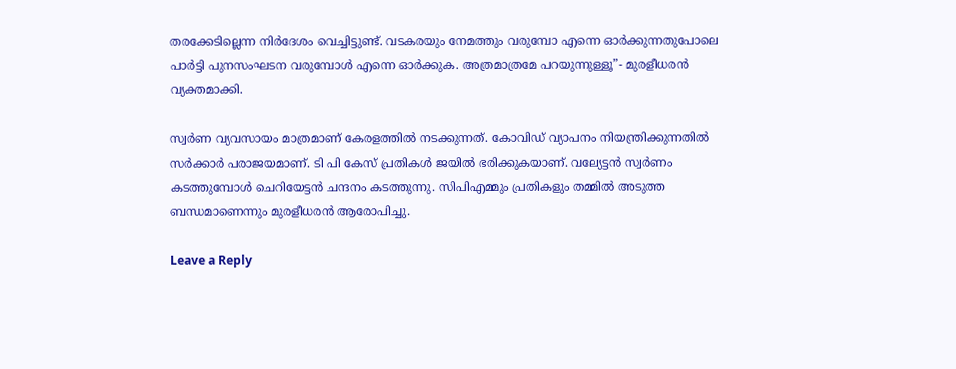തരക്കേടില്ലെന്ന നിര്‍ദേശം വെച്ചിട്ടുണ്ട്. വടകരയും നേമത്തും വരുമ്പോ എന്നെ ഓര്‍ക്കുന്നതുപോലെ പാര്‍ട്ടി പുനസംഘടന വരുമ്പോള്‍ എന്നെ ഓര്‍ക്കുക. അത്രമാത്രമേ പറയുന്നുള്ളൂ”- മുരളീധരന്‍ വ്യക്തമാക്കി.

സ്വർണ വ്യവസായം മാത്രമാണ് കേരളത്തിൽ നടക്കുന്നത്. കോവിഡ് വ്യാപനം നിയന്ത്രിക്കുന്നതില്‍ സർക്കാർ പരാജയമാണ്. ടി പി കേസ് പ്രതികൾ ജയിൽ ഭരിക്കുകയാണ്. വല്യേട്ടൻ സ്വർണം കടത്തുമ്പോൾ ചെറിയേട്ടൻ ചന്ദനം കടത്തുന്നു. സിപിഎമ്മും പ്രതികളും തമ്മിൽ അടുത്ത ബന്ധമാണെന്നും മുരളീധരന്‍ ആരോപിച്ചു.

Leave a Reply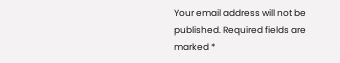Your email address will not be published. Required fields are marked *